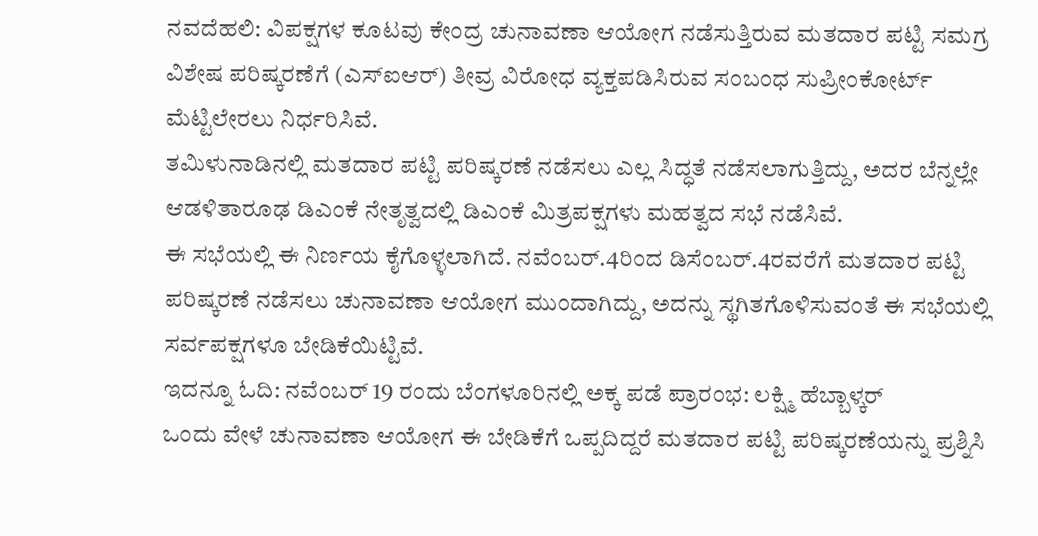ನವದೆಹಲಿ: ವಿಪಕ್ಷಗಳ ಕೂಟವು ಕೇಂದ್ರ ಚುನಾವಣಾ ಆಯೋಗ ನಡೆಸುತ್ತಿರುವ ಮತದಾರ ಪಟ್ಟಿ ಸಮಗ್ರ ವಿಶೇಷ ಪರಿಷ್ಕರಣೆಗೆ (ಎಸ್ಐಆರ್) ತೀವ್ರ ವಿರೋಧ ವ್ಯಕ್ತಪಡಿಸಿರುವ ಸಂಬಂಧ ಸುಪ್ರೀಂಕೋರ್ಟ್ ಮೆಟ್ಟಿಲೇರಲು ನಿರ್ಧರಿಸಿವೆ.
ತಮಿಳುನಾಡಿನಲ್ಲಿ ಮತದಾರ ಪಟ್ಟಿ ಪರಿಷ್ಕರಣೆ ನಡೆಸಲು ಎಲ್ಲ ಸಿದ್ಧತೆ ನಡೆಸಲಾಗುತ್ತಿದ್ದು, ಅದರ ಬೆನ್ನಲ್ಲೇ ಆಡಳಿತಾರೂಢ ಡಿಎಂಕೆ ನೇತೃತ್ವದಲ್ಲಿ ಡಿಎಂಕೆ ಮಿತ್ರಪಕ್ಷಗಳು ಮಹತ್ವದ ಸಭೆ ನಡೆಸಿವೆ.
ಈ ಸಭೆಯಲ್ಲಿ ಈ ನಿರ್ಣಯ ಕೈಗೊಳ್ಳಲಾಗಿದೆ. ನವೆಂಬರ್.4ರಿಂದ ಡಿಸೆಂಬರ್.4ರವರೆಗೆ ಮತದಾರ ಪಟ್ಟಿ ಪರಿಷ್ಕರಣೆ ನಡೆಸಲು ಚುನಾವಣಾ ಆಯೋಗ ಮುಂದಾಗಿದ್ದು, ಅದನ್ನು ಸ್ಥಗಿತಗೊಳಿಸುವಂತೆ ಈ ಸಭೆಯಲ್ಲಿ ಸರ್ವಪಕ್ಷಗಳೂ ಬೇಡಿಕೆಯಿಟ್ಟಿವೆ.
ಇದನ್ನೂ ಓದಿ: ನವೆಂಬರ್ 19 ರಂದು ಬೆಂಗಳೂರಿನಲ್ಲಿ ಅಕ್ಕ ಪಡೆ ಪ್ರಾರಂಭ: ಲಕ್ಷ್ಮಿ ಹೆಬ್ಬಾಳ್ಕರ್
ಒಂದು ವೇಳೆ ಚುನಾವಣಾ ಆಯೋಗ ಈ ಬೇಡಿಕೆಗೆ ಒಪ್ಪದಿದ್ದರೆ ಮತದಾರ ಪಟ್ಟಿ ಪರಿಷ್ಕರಣೆಯನ್ನು ಪ್ರಶ್ನಿಸಿ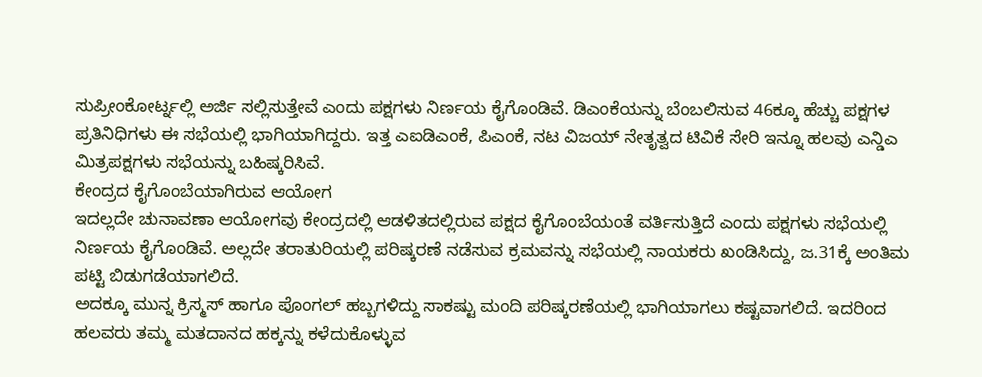ಸುಪ್ರೀಂಕೋರ್ಟ್ನಲ್ಲಿ ಅರ್ಜಿ ಸಲ್ಲಿಸುತ್ತೇವೆ ಎಂದು ಪಕ್ಷಗಳು ನಿರ್ಣಯ ಕೈಗೊಂಡಿವೆ. ಡಿಎಂಕೆಯನ್ನು ಬೆಂಬಲಿಸುವ 46ಕ್ಕೂ ಹೆಚ್ಚು ಪಕ್ಷಗಳ ಪ್ರತಿನಿಧಿಗಳು ಈ ಸಭೆಯಲ್ಲಿ ಭಾಗಿಯಾಗಿದ್ದರು. ಇತ್ತ ಎಐಡಿಎಂಕೆ, ಪಿಎಂಕೆ, ನಟ ವಿಜಯ್ ನೇತೃತ್ವದ ಟಿವಿಕೆ ಸೇರಿ ಇನ್ನೂ ಹಲವು ಎನ್ಡಿಎ ಮಿತ್ರಪಕ್ಷಗಳು ಸಭೆಯನ್ನು ಬಹಿಷ್ಕರಿಸಿವೆ.
ಕೇಂದ್ರದ ಕೈಗೊಂಬೆಯಾಗಿರುವ ಆಯೋಗ
ಇದಲ್ಲದೇ ಚುನಾವಣಾ ಆಯೋಗವು ಕೇಂದ್ರದಲ್ಲಿ ಆಡಳಿತದಲ್ಲಿರುವ ಪಕ್ಷದ ಕೈಗೊಂಬೆಯಂತೆ ವರ್ತಿಸುತ್ತಿದೆ ಎಂದು ಪಕ್ಷಗಳು ಸಭೆಯಲ್ಲಿ ನಿರ್ಣಯ ಕೈಗೊಂಡಿವೆ. ಅಲ್ಲದೇ ತರಾತುರಿಯಲ್ಲಿ ಪರಿಷ್ಕರಣೆ ನಡೆಸುವ ಕ್ರಮವನ್ನು ಸಭೆಯಲ್ಲಿ ನಾಯಕರು ಖಂಡಿಸಿದ್ದು, ಜ.31ಕ್ಕೆ ಅಂತಿಮ ಪಟ್ಟಿ ಬಿಡುಗಡೆಯಾಗಲಿದೆ.
ಅದಕ್ಕೂ ಮುನ್ನ ಕ್ರಿಸ್ಮಸ್ ಹಾಗೂ ಪೊಂಗಲ್ ಹಬ್ಬಗಳಿದ್ದು ಸಾಕಷ್ಟು ಮಂದಿ ಪರಿಷ್ಕರಣೆಯಲ್ಲಿ ಭಾಗಿಯಾಗಲು ಕಷ್ಟವಾಗಲಿದೆ. ಇದರಿಂದ ಹಲವರು ತಮ್ಮ ಮತದಾನದ ಹಕ್ಕನ್ನು ಕಳೆದುಕೊಳ್ಳುವ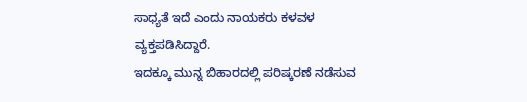ಸಾಧ್ಯತೆ ಇದೆ ಎಂದು ನಾಯಕರು ಕಳವಳ ವ್ಯಕ್ತಪಡಿಸಿದ್ದಾರೆ.
ಇದಕ್ಕೂ ಮುನ್ನ ಬಿಹಾರದಲ್ಲಿ ಪರಿಷ್ಕರಣೆ ನಡೆಸುವ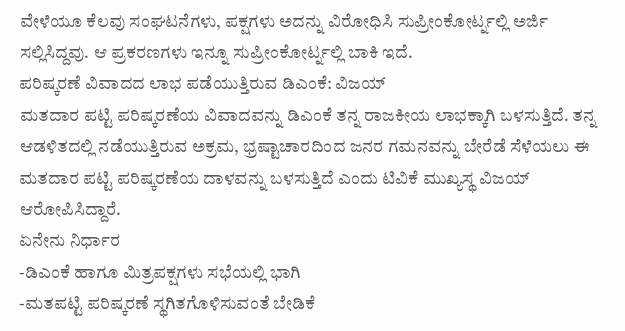ವೇಳೆಯೂ ಕೆಲವು ಸಂಘಟನೆಗಳು, ಪಕ್ಷಗಳು ಅದನ್ನು ವಿರೋಧಿಸಿ ಸುಪ್ರೀಂಕೋರ್ಟ್ನಲ್ಲಿ ಅರ್ಜಿ ಸಲ್ಲಿಸಿದ್ದವು. ಆ ಪ್ರಕರಣಗಳು ಇನ್ನೂ ಸುಪ್ರೀಂಕೋರ್ಟ್ನಲ್ಲಿ ಬಾಕಿ ಇದೆ.
ಪರಿಷ್ಕರಣೆ ವಿವಾದದ ಲಾಭ ಪಡೆಯುತ್ತಿರುವ ಡಿಎಂಕೆ: ವಿಜಯ್
ಮತದಾರ ಪಟ್ಟಿ ಪರಿಷ್ಕರಣೆಯ ವಿವಾದವನ್ನು ಡಿಎಂಕೆ ತನ್ನ ರಾಜಕೀಯ ಲಾಭಕ್ಕಾಗಿ ಬಳಸುತ್ತಿದೆ. ತನ್ನ ಆಡಳಿತದಲ್ಲಿ ನಡೆಯುತ್ತಿರುವ ಅಕ್ರಮ, ಭ್ರಷ್ಟಾಚಾರದಿಂದ ಜನರ ಗಮನವನ್ನು ಬೇರೆಡೆ ಸೆಳೆಯಲು ಈ ಮತದಾರ ಪಟ್ಟಿ ಪರಿಷ್ಕರಣೆಯ ದಾಳವನ್ನು ಬಳಸುತ್ತಿದೆ ಎಂದು ಟಿವಿಕೆ ಮುಖ್ಯಸ್ಥ ವಿಜಯ್ ಆರೋಪಿಸಿದ್ದಾರೆ.
ಏನೇನು ನಿರ್ಧಾರ
-ಡಿಎಂಕೆ ಹಾಗೂ ಮಿತ್ರಪಕ್ಷಗಳು ಸಭೆಯಲ್ಲಿ ಭಾಗಿ
-ಮತಪಟ್ಟಿ ಪರಿಷ್ಕರಣೆ ಸ್ಥಗಿತಗೊಳಿಸುವಂತೆ ಬೇಡಿಕೆ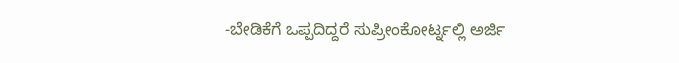-ಬೇಡಿಕೆಗೆ ಒಪ್ಪದಿದ್ದರೆ ಸುಪ್ರೀಂಕೋರ್ಟ್ನಲ್ಲಿ ಅರ್ಜಿ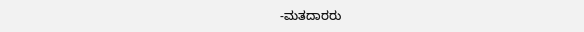-ಮತದಾರರು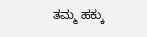ತಮ್ಮ ಹಕ್ಕು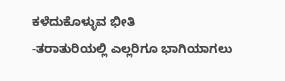ಕಳೆದುಕೊಳ್ಳುವ ಭೀತಿ
-ತರಾತುರಿಯಲ್ಲಿ ಎಲ್ಲರಿಗೂ ಭಾಗಿಯಾಗಲು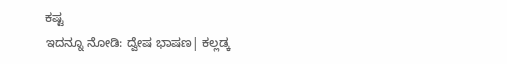ಕಷ್ಟ
ಇದನ್ನೂ ನೋಡಿ: ದ್ವೇಷ ಭಾಷಣ| ಕಲ್ಲಡ್ಕ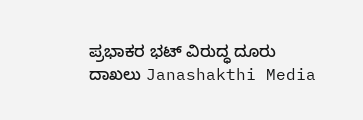ಪ್ರಭಾಕರ ಭಟ್ ವಿರುದ್ಧ ದೂರು ದಾಖಲು Janashakthi Media